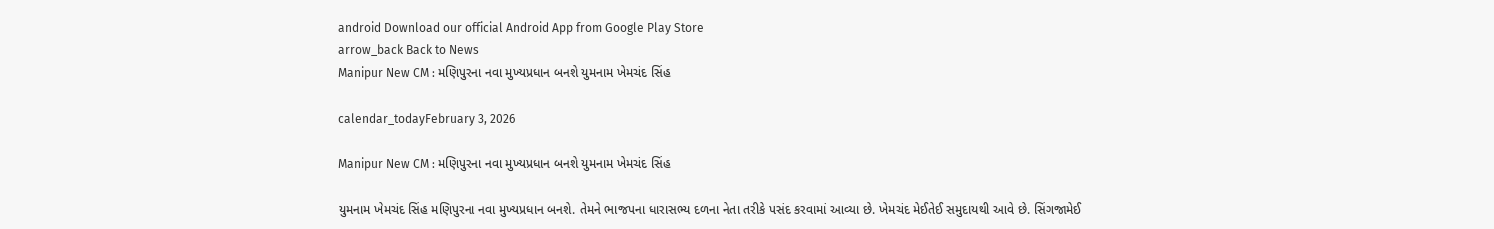android Download our official Android App from Google Play Store
arrow_back Back to News
Manipur New CM : મણિપુરના નવા મુખ્યપ્રધાન બનશે યુમનામ ખેમચંદ સિંહ

calendar_todayFebruary 3, 2026

Manipur New CM : મણિપુરના નવા મુખ્યપ્રધાન બનશે યુમનામ ખેમચંદ સિંહ

યુમનામ ખેમચંદ સિંહ મણિપુરના નવા મુખ્યપ્રધાન બનશે. તેમને ભાજપના ધારાસભ્ય દળના નેતા તરીકે પસંદ કરવામાં આવ્યા છે. ખેમચંદ મેઈતેઈ સમુદાયથી આવે છે. સિંગજામેઈ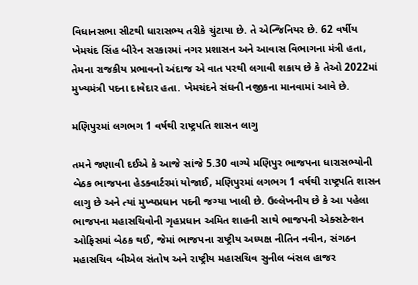વિધાનસભા સીટથી ધારાસભ્ય તરીકે ચુંટાયા છે. તે એન્જિનિયર છે. 62 વર્ષીય ખેમચંદ સિંહ બીરેન સરકારમાં નગર પ્રશાસન અને આવાસ વિભાગના મંત્રી હતા, તેમના રાજકીય પ્રભાવનો અંદાજ એ વાત પરથી લગાવી શકાય છે કે તેઓ 2022માં મુખ્યમંત્રી પદના દાવેદાર હતા. ખેમચંદને સંઘની નજીકના માનવામાં આવે છે.

મણિપુરમાં લગભગ 1 વર્ષથી રાષ્ટ્રપતિ શાસન લાગુ

તમને જણાવી દઈએ કે આજે સાંજે 5.30 વાગ્યે મણિપુર ભાજપના ધારાસભ્યોની બેઠક ભાજપના હેડક્વાર્ટરમાં યોજાઈ, મણિપુરમાં લગભગ 1 વર્ષથી રાષ્ટ્રપતિ શાસન લાગુ છે અને ત્યાં મુખ્યપ્રધાન પદની જગ્યા ખાલી છે. ઉલ્લેખનીય છે કે આ પહેલા ભાજપના મહાસચિવોની ગૃહપ્રધાન અમિત શાહની સાથે ભાજપની એક્સટેન્શન ઓફિસમાં બેઠક થઈ, જેમાં ભાજપના રાષ્ટ્રીય અધ્યક્ષ નીતિન નવીન, સંગઠન મહાસચિવ બીએલ સંતોષ અને રાષ્ટ્રીય મહાસચિવ સુનીલ બંસલ હાજર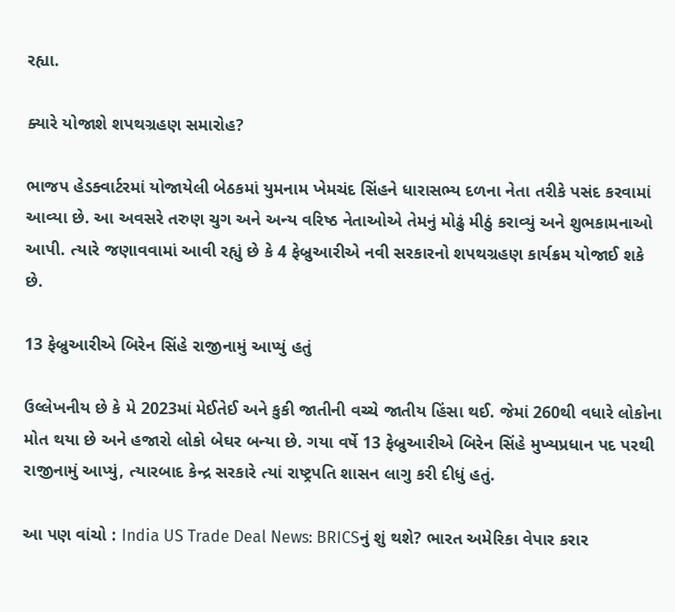રહ્યા.

ક્યારે યોજાશે શપથગ્રહણ સમારોહ?

ભાજપ હેડક્વાર્ટરમાં યોજાયેલી બેઠકમાં યુમનામ ખેમચંદ સિંહને ધારાસભ્ય દળના નેતા તરીકે પસંદ કરવામાં આવ્યા છે. આ અવસરે તરુણ ચુગ અને અન્ય વરિષ્ઠ નેતાઓએ તેમનું મોઢું મીઠું કરાવ્યું અને શુભકામનાઓ આપી. ત્યારે જણાવવામાં આવી રહ્યું છે કે 4 ફેબ્રુઆરીએ નવી સરકારનો શપથગ્રહણ કાર્યક્રમ યોજાઈ શકે છે.

13 ફેબ્રુઆરીએ બિરેન સિંહે રાજીનામું આપ્યું હતું

ઉલ્લેખનીય છે કે મે 2023માં મેઈતેઈ અને કુકી જાતીની વચ્ચે જાતીય હિંસા થઈ. જેમાં 260થી વધારે લોકોના મોત થયા છે અને હજારો લોકો બેઘર બન્યા છે. ગયા વર્ષે 13 ફેબ્રુઆરીએ બિરેન સિંહે મુખ્યપ્રધાન પદ પરથી રાજીનામું આપ્યું, ત્યારબાદ કેન્દ્ર સરકારે ત્યાં રાષ્ટ્રપતિ શાસન લાગુ કરી દીધું હતું.

આ પણ વાંચો : India US Trade Deal News: BRICSનું શું થશે? ભારત અમેરિકા વેપાર કરાર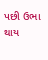પછી ઉભા થાય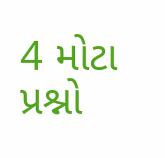4 મોટા પ્રશ્નો